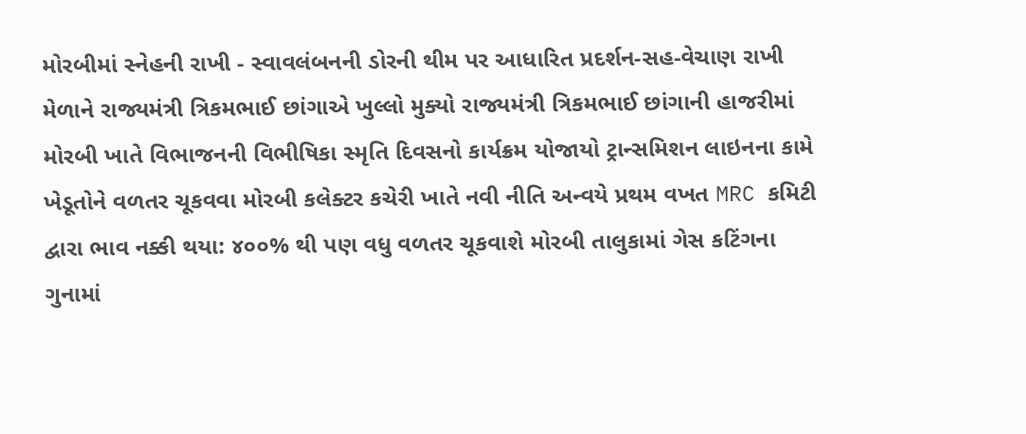મોરબીમાં સ્નેહની રાખી - સ્વાવલંબનની ડોરની થીમ પર આધારિત પ્રદર્શન-સહ-વેચાણ રાખી મેળાને રાજ્યમંત્રી ત્રિકમભાઈ છાંગાએ ખુલ્લો મુક્યો રાજ્યમંત્રી ત્રિકમભાઈ છાંગાની હાજરીમાં મોરબી ખાતે વિભાજનની વિભીષિકા સ્મૃતિ દિવસનો કાર્યક્રમ યોજાયો ટ્રાન્સમિશન લાઇનના કામે ખેડૂતોને વળતર ચૂકવવા મોરબી કલેક્ટર કચેરી ખાતે નવી નીતિ અન્વયે પ્રથમ વખત MRC કમિટી દ્વારા ભાવ નક્કી થયા: ૪૦૦% થી પણ વધુ વળતર ચૂકવાશે મોરબી તાલુકામાં ગેસ કટિંગના ગુનામાં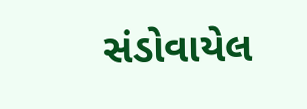સંડોવાયેલ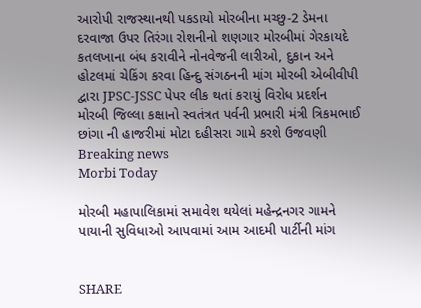આરોપી રાજસ્થાનથી પકડાયો મોરબીના મચ્છુ-2 ડેમના દરવાજા ઉપર તિરંગા રોશનીનો શણગાર મોરબીમાં ગેરકાયદે કતલખાના બંધ કરાવીને નોનવેજની લારીઓ, દુકાન અને હોટલમાં ચેકિંગ કરવા હિન્દુ સંગઠનની માંગ મોરબી એબીવીપી દ્વારા JPSC-JSSC પેપર લીક થતાં કરાયું વિરોધ પ્રદર્શન મોરબી જિલ્લા કક્ષાનો સ્વતંત્રત પર્વની પ્રભારી મંત્રી ત્રિકમભાઈ છાંગા ની હાજરીમાં મોટા દહીસરા ગામે કરશે ઉજવણી
Breaking news
Morbi Today

મોરબી મહાપાલિકામાં સમાવેશ થયેલાં મહેન્દ્રનગર ગામને પાયાની સુવિધાઓ આપવામાં આમ આદમી પાર્ટીની માંગ


SHARE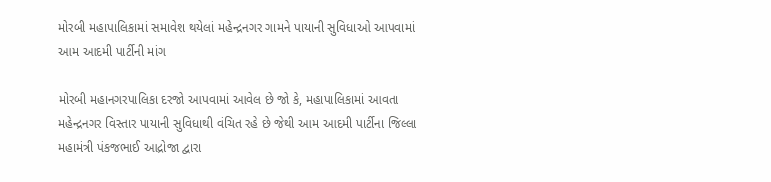મોરબી મહાપાલિકામાં સમાવેશ થયેલાં મહેન્દ્રનગર ગામને પાયાની સુવિધાઓ આપવામાં આમ આદમી પાર્ટીની માંગ

મોરબી મહાનગરપાલિકા દરજો આપવામાં આવેલ છે જો કે, મહાપાલિકામાં આવતા મહેન્દ્રનગર વિસ્તાર પાયાની સુવિધાથી વંચિત રહે છે જેથી આમ આદમી પાર્ટીના જિલ્લા મહામંત્રી પંકજભાઈ આદ્રોજા દ્વારા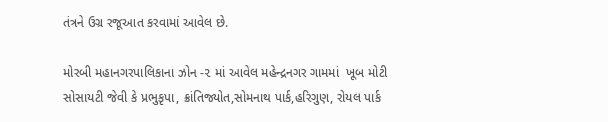તંત્રને ઉગ્ર રજૂઆત કરવામાં આવેલ છે.

મોરબી મહાનગરપાલિકાના ઝોન -૨ માં આવેલ મહેન્દ્રનગર ગામમાં  ખૂબ મોટી સોસાયટી જેવી કે પ્રભુકૃપા, ક્રાંતિજ્યોત,સોમનાથ પાર્ક,હરિગુણ, રોયલ પાર્ક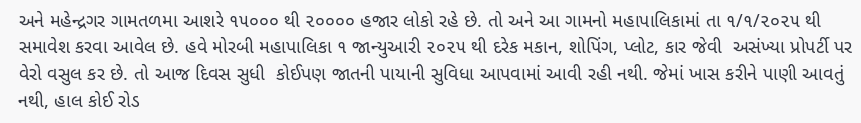અને મહેન્દ્રગર ગામતળમા આશરે ૧૫૦૦૦ થી ૨૦૦૦૦ હજાર લોકો રહે છે. તો અને આ ગામનો મહાપાલિકામાં તા ૧/૧/૨૦૨૫ થી સમાવેશ કરવા આવેલ છે. હવે મોરબી મહાપાલિકા ૧ જાન્યુઆરી ૨૦૨૫ થી દરેક મકાન, શોપિંગ, પ્લોટ, કાર જેવી  અસંખ્યા પ્રોપર્ટી પર વેરો વસુલ કર છે. તો આજ દિવસ સુધી  કોઈપણ જાતની પાયાની સુવિધા આપવામાં આવી રહી નથી. જેમાં ખાસ કરીને પાણી આવતું નથી, હાલ કોઈ રોડ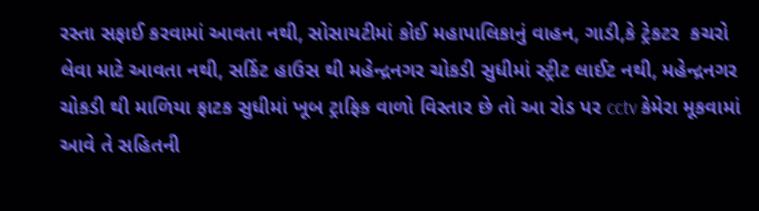રસ્તા સફાઈ કરવામાં આવતા નથી, સોસાયટીમાં કોઈ મહાપાલિકાનું વાહન, ગાડી,કે ટ્રેકટર  કચરો લેવા માટે આવતા નથી, સર્કિટ હાઉસ થી મહેન્દ્રનગર ચોકડી સુધીમાં સ્ટ્રીટ લાઈટ નથી, મહેન્દ્રનગર ચોકડી થી માળિયા ફાટક સુધીમાં ખૂબ ટ્રાફિક વાળો વિસ્તાર છે તો આ રોડ પર cctv કેમેરા મૂકવામાં આવે તે સહિતની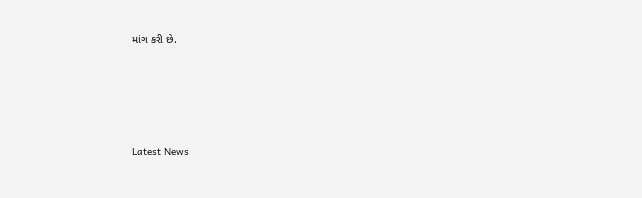માંગ કરી છે.






Latest News